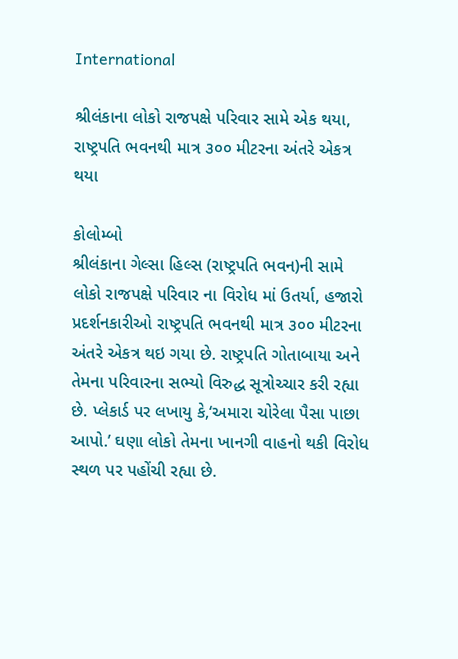International

શ્રીલંકાના લોકો રાજપક્ષે પરિવાર સામે એક થયા, રાષ્ટ્રપતિ ભવનથી માત્ર ૩૦૦ મીટરના અંતરે એકત્ર થયા

કોલોમ્બો
શ્રીલંકાના ગેલ્સા હિલ્સ (રાષ્ટ્રપતિ ભવન)ની સામે લોકો રાજપક્ષે પરિવાર ના વિરોધ માં ઉતર્યા, હજારો પ્રદર્શનકારીઓ રાષ્ટ્રપતિ ભવનથી માત્ર ૩૦૦ મીટરના અંતરે એકત્ર થઇ ગયા છે. રાષ્ટ્રપતિ ગોતાબાયા અને તેમના પરિવારના સભ્યો વિરુદ્ધ સૂત્રોચ્ચાર કરી રહ્યા છે. પ્લેકાર્ડ પર લખાયુ કે,‘અમારા ચોરેલા પૈસા પાછા આપો.’ ઘણા લોકો તેમના ખાનગી વાહનો થકી વિરોધ સ્થળ પર પહોંચી રહ્યા છે.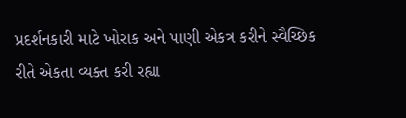પ્રદર્શનકારી માટે ખોરાક અને પાણી એકત્ર કરીને સ્વૈચ્છિક રીતે એકતા વ્યક્ત કરી રહ્યા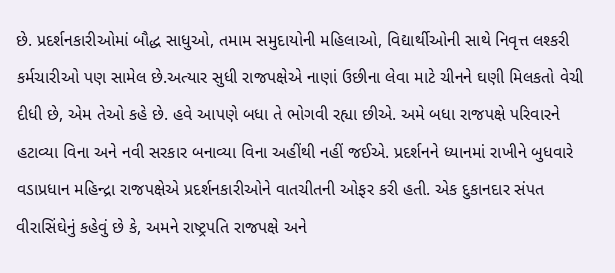છે. પ્રદર્શનકારીઓમાં બૌદ્ધ સાધુઓ, તમામ સમુદાયોની મહિલાઓ, વિદ્યાર્થીઓની સાથે નિવૃત્ત લશ્કરી કર્મચારીઓ પણ સામેલ છે.અત્યાર સુધી રાજપક્ષેએ નાણાં ઉછીના લેવા માટે ચીનને ઘણી મિલકતો વેચી દીધી છે, એમ તેઓ કહે છે. હવે આપણે બધા તે ભોગવી રહ્યા છીએ. અમે બધા રાજપક્ષે પરિવારને હટાવ્યા વિના અને નવી સરકાર બનાવ્યા વિના અહીંથી નહીં જઈએ. પ્રદર્શનને ધ્યાનમાં રાખીને બુધવારે વડાપ્રધાન મહિન્દ્રા રાજપક્ષેએ પ્રદર્શનકારીઓને વાતચીતની ઓફર કરી હતી. એક દુકાનદાર સંપત વીરાસિંઘેનું કહેવું છે કે, અમને રાષ્ટ્રપતિ રાજપક્ષે અને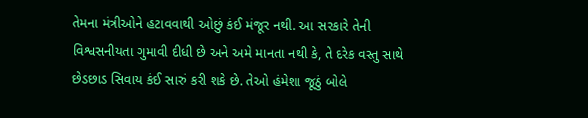તેમના મંત્રીઓને હટાવવાથી ઓછું કંઈ મંજૂર નથી. આ સરકારે તેની વિશ્વસનીયતા ગુમાવી દીધી છે અને અમે માનતા નથી કે, તે દરેક વસ્તુ સાથે છેડછાડ સિવાય કંઈ સારું કરી શકે છે. તેઓ હંમેશા જૂઠું બોલે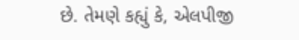છે. તેમણે કહ્યું કે, એલપીજી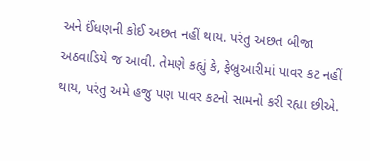અને ઈંધણની કોઈ અછત નહીં થાય. પરંતુ અછત બીજા અઠવાડિયે જ આવી. તેમણે કહ્યું કે, ફેબ્રુઆરીમાં પાવર કટ નહીં થાય, પરંતુ અમે હજુ પણ પાવર કટનો સામનો કરી રહ્યા છીએ.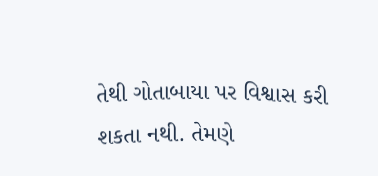તેથી ગોતાબાયા પર વિશ્વાસ કરી શકતા નથી. તેમણે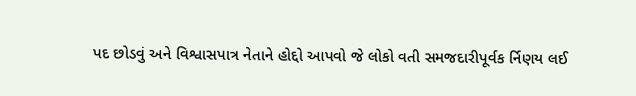પદ છોડવું અને વિશ્વાસપાત્ર નેતાને હોદ્દો આપવો જે લોકો વતી સમજદારીપૂર્વક ર્નિણય લઈ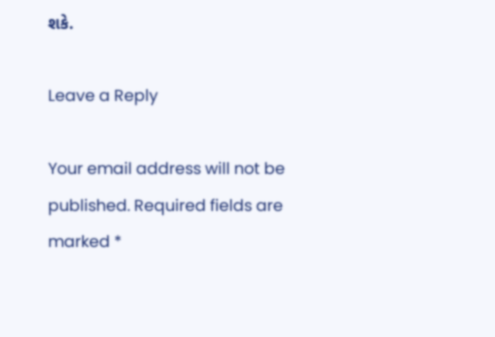શકે.

Leave a Reply

Your email address will not be published. Required fields are marked *